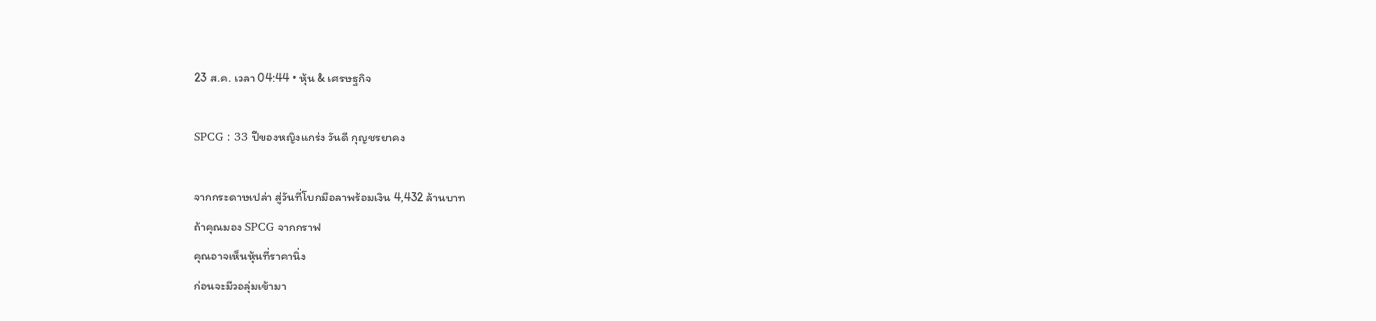23 ส.ค. เวลา 04:44 • หุ้น & เศรษฐกิจ

SPCG : 33 ปีของหญิงแกร่ง วันดี กุญชรยาคง

จากกระดาษเปล่า สู่วันที่โบกมือลาพร้อมเงิน 4,432 ล้านบาท
ถ้าคุณมอง SPCG จากกราฟ
คุณอาจเห็นหุ้นที่ราคานิ่ง
ก่อนจะมีวอลุ่มเข้ามา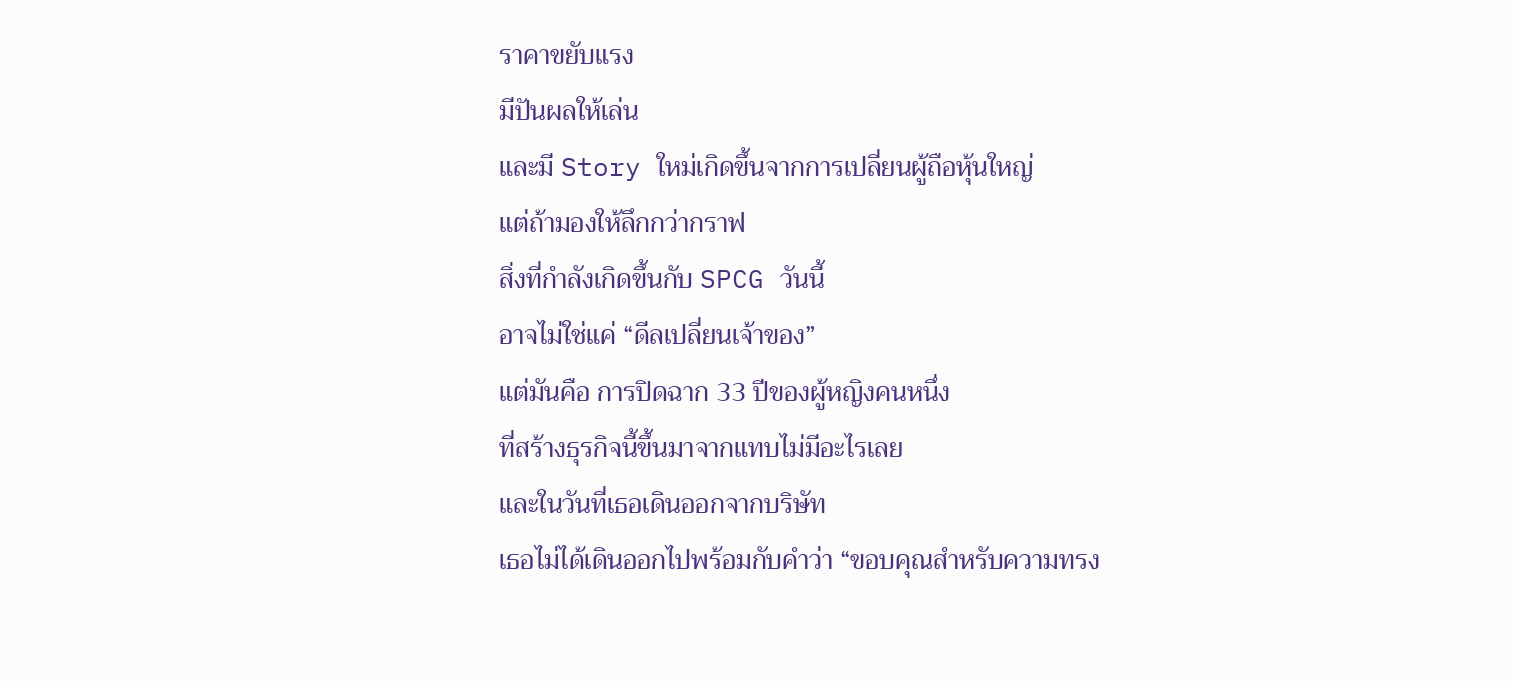ราคาขยับแรง
มีปันผลให้เล่น
และมี Story ใหม่เกิดขึ้นจากการเปลี่ยนผู้ถือหุ้นใหญ่
แต่ถ้ามองให้ลึกกว่ากราฟ
สิ่งที่กำลังเกิดขึ้นกับ SPCG วันนี้
อาจไม่ใช่แค่ “ดีลเปลี่ยนเจ้าของ”
แต่มันคือ การปิดฉาก 33 ปีของผู้หญิงคนหนึ่ง
ที่สร้างธุรกิจนี้ขึ้นมาจากแทบไม่มีอะไรเลย
และในวันที่เธอเดินออกจากบริษัท
เธอไม่ได้เดินออกไปพร้อมกับคำว่า “ขอบคุณสำหรับความทรง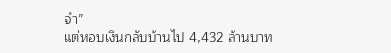จำ”
แต่หอบเงินกลับบ้านไป 4,432 ล้านบาท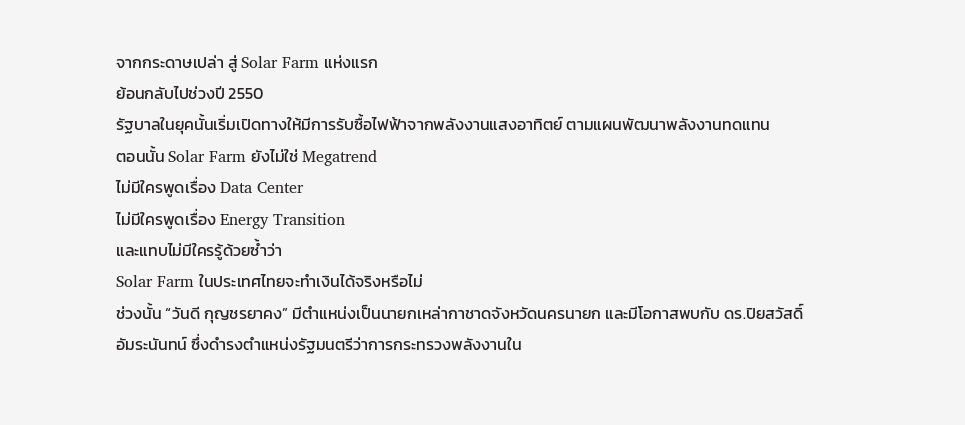จากกระดาษเปล่า สู่ Solar Farm แห่งแรก
ย้อนกลับไปช่วงปี 2550
รัฐบาลในยุคนั้นเริ่มเปิดทางให้มีการรับซื้อไฟฟ้าจากพลังงานแสงอาทิตย์ ตามแผนพัฒนาพลังงานทดแทน
ตอนนั้น Solar Farm ยังไม่ใช่ Megatrend
ไม่มีใครพูดเรื่อง Data Center
ไม่มีใครพูดเรื่อง Energy Transition
และแทบไม่มีใครรู้ด้วยซ้ำว่า
Solar Farm ในประเทศไทยจะทำเงินได้จริงหรือไม่
ช่วงนั้น “วันดี กุญชรยาคง” มีตำแหน่งเป็นนายกเหล่ากาชาดจังหวัดนครนายก และมีโอกาสพบกับ ดร.ปิยสวัสดิ์ อัมระนันทน์ ซึ่งดำรงตำแหน่งรัฐมนตรีว่าการกระทรวงพลังงานใน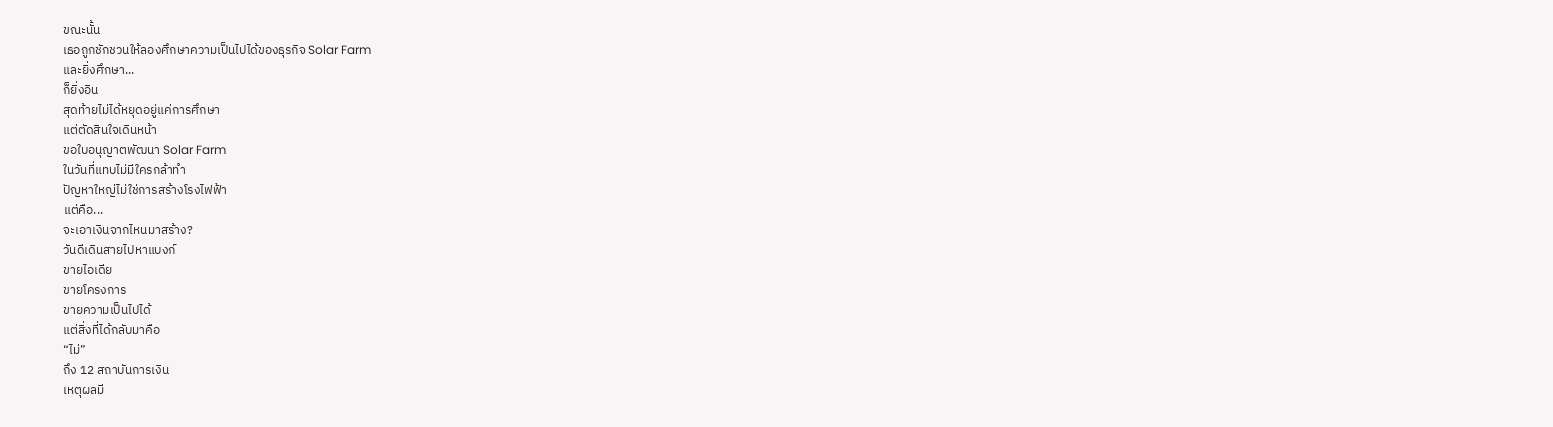ขณะนั้น
เธอถูกชักชวนให้ลองศึกษาความเป็นไปได้ของธุรกิจ Solar Farm
และยิ่งศึกษา...
ก็ยิ่งอิน
สุดท้ายไม่ได้หยุดอยู่แค่การศึกษา
แต่ตัดสินใจเดินหน้า
ขอใบอนุญาตพัฒนา Solar Farm
ในวันที่แทบไม่มีใครกล้าทำ
ปัญหาใหญ่ไม่ใช่การสร้างโรงไฟฟ้า
แต่คือ...
จะเอาเงินจากไหนมาสร้าง?
วันดีเดินสายไปหาแบงก์
ขายไอเดีย
ขายโครงการ
ขายความเป็นไปได้
แต่สิ่งที่ได้กลับมาคือ
“ไม่”
ถึง 12 สถาบันการเงิน
เหตุผลมี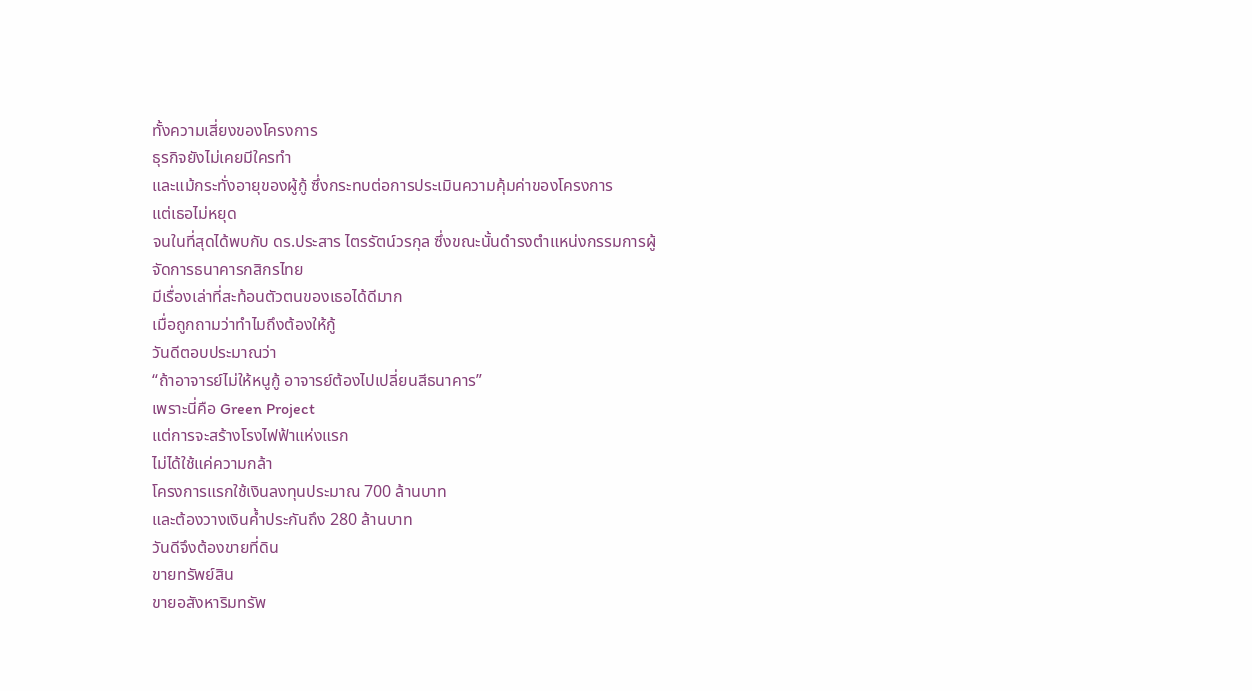ทั้งความเสี่ยงของโครงการ
ธุรกิจยังไม่เคยมีใครทำ
และแม้กระทั่งอายุของผู้กู้ ซึ่งกระทบต่อการประเมินความคุ้มค่าของโครงการ
แต่เธอไม่หยุด
จนในที่สุดได้พบกับ ดร.ประสาร ไตรรัตน์วรกุล ซึ่งขณะนั้นดำรงตำแหน่งกรรมการผู้จัดการธนาคารกสิกรไทย
มีเรื่องเล่าที่สะท้อนตัวตนของเธอได้ดีมาก
เมื่อถูกถามว่าทำไมถึงต้องให้กู้
วันดีตอบประมาณว่า
“ถ้าอาจารย์ไม่ให้หนูกู้ อาจารย์ต้องไปเปลี่ยนสีธนาคาร”
เพราะนี่คือ Green Project
แต่การจะสร้างโรงไฟฟ้าแห่งแรก
ไม่ได้ใช้แค่ความกล้า
โครงการแรกใช้เงินลงทุนประมาณ 700 ล้านบาท
และต้องวางเงินค้ำประกันถึง 280 ล้านบาท
วันดีจึงต้องขายที่ดิน
ขายทรัพย์สิน
ขายอสังหาริมทรัพ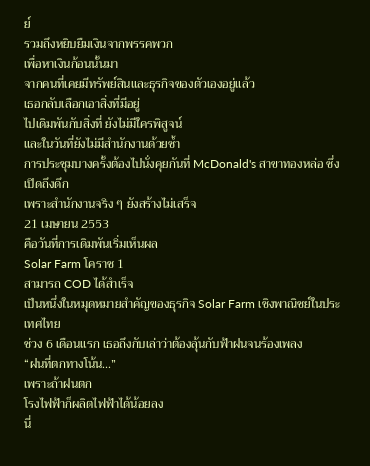ย์
รวมถึงหยิบยืมเงินจากพรรคพวก
เพื่อหาเงินก้อนนั้นมา
จากคนที่เคยมีทรัพย์สินและธุรกิจของตัวเองอยู่แล้ว
เธอกลับเลือกเอาสิ่งที่มีอยู่
ไปเดิมพันกับสิ่งที่ ยังไม่มีใครพิสูจน์
และในวันที่ยังไม่มีสำนักงานด้วยซ้ำ
การประชุมบางครั้งต้องไปนั่งคุยกันที่ McDonald's สาขาทองหล่อ ซึ่งเปิดถึงดึก
เพราะสำนักงานจริง ๆ ยังสร้างไม่เสร็จ
21 เมษายน 2553
คือวันที่การเดิมพันเริ่มเห็นผล
Solar Farm โคราช 1
สามารถ COD ได้สำเร็จ
เป็นหนึ่งในหมุดหมายสำคัญของธุรกิจ Solar Farm เชิงพาณิชย์ในประเทศไทย
ช่วง 6 เดือนแรก เธอถึงกับเล่าว่าต้องลุ้นกับฟ้าฝนจนร้องเพลง
“ฝนที่ตกทางโน้น...”
เพราะถ้าฝนตก
โรงไฟฟ้าก็ผลิตไฟฟ้าได้น้อยลง
นี่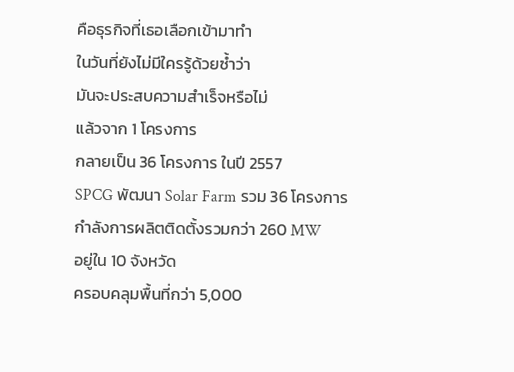คือธุรกิจที่เธอเลือกเข้ามาทำ
ในวันที่ยังไม่มีใครรู้ด้วยซ้ำว่า
มันจะประสบความสำเร็จหรือไม่
แล้วจาก 1 โครงการ
กลายเป็น 36 โครงการ ในปี 2557
SPCG พัฒนา Solar Farm รวม 36 โครงการ
กำลังการผลิตติดตั้งรวมกว่า 260 MW
อยู่ใน 10 จังหวัด
ครอบคลุมพื้นที่กว่า 5,000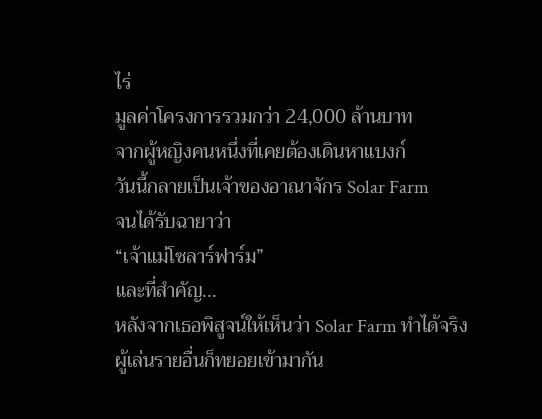ไร่
มูลค่าโครงการรวมกว่า 24,000 ล้านบาท
จากผู้หญิงคนหนึ่งที่เคยต้องเดินหาแบงก์
วันนี้กลายเป็นเจ้าของอาณาจักร Solar Farm
จนได้รับฉายาว่า
“เจ้าแม่โซลาร์ฟาร์ม”
และที่สำคัญ...
หลังจากเธอพิสูจน์ให้เห็นว่า Solar Farm ทำได้จริง
ผู้เล่นรายอื่นก็ทยอยเข้ามากัน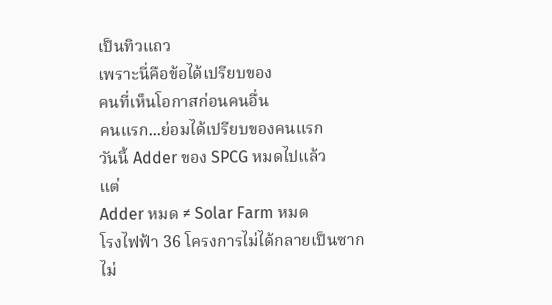เป็นทิวแถว
เพราะนี่คือข้อได้เปรียบของ
คนที่เห็นโอกาสก่อนคนอื่น
คนแรก...ย่อมได้เปรียบของคนแรก
วันนี้ Adder ของ SPCG หมดไปแล้ว
แต่
Adder หมด ≠ Solar Farm หมด
โรงไฟฟ้า 36 โครงการไม่ได้กลายเป็นซาก
ไม่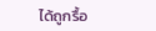ได้ถูกรื้อ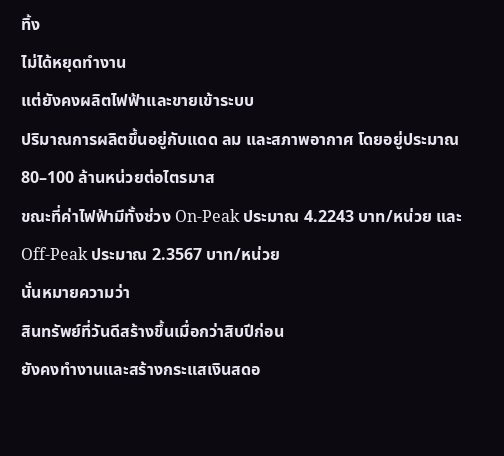ทิ้ง
ไม่ได้หยุดทำงาน
แต่ยังคงผลิตไฟฟ้าและขายเข้าระบบ
ปริมาณการผลิตขึ้นอยู่กับแดด ลม และสภาพอากาศ โดยอยู่ประมาณ 80–100 ล้านหน่วยต่อไตรมาส
ขณะที่ค่าไฟฟ้ามีทั้งช่วง On-Peak ประมาณ 4.2243 บาท/หน่วย และ Off-Peak ประมาณ 2.3567 บาท/หน่วย
นั่นหมายความว่า
สินทรัพย์ที่วันดีสร้างขึ้นเมื่อกว่าสิบปีก่อน
ยังคงทำงานและสร้างกระแสเงินสดอ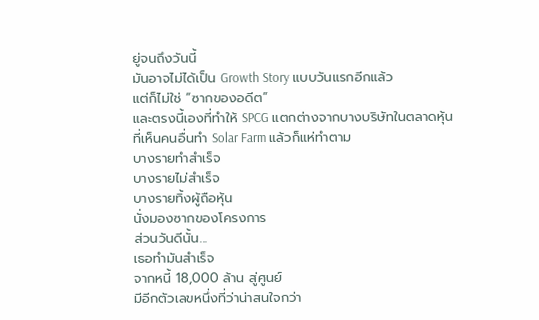ยู่จนถึงวันนี้
มันอาจไม่ได้เป็น Growth Story แบบวันแรกอีกแล้ว
แต่ก็ไม่ใช่ “ซากของอดีต”
และตรงนี้เองที่ทำให้ SPCG แตกต่างจากบางบริษัทในตลาดหุ้น
ที่เห็นคนอื่นทำ Solar Farm แล้วก็แห่ทำตาม
บางรายทำสำเร็จ
บางรายไม่สำเร็จ
บางรายทิ้งผู้ถือหุ้น
นั่งมองซากของโครงการ
ส่วนวันดีนั้น...
เธอทำมันสำเร็จ
จากหนี้ 18,000 ล้าน สู่ศูนย์
มีอีกตัวเลขหนึ่งที่ว่าน่าสนใจกว่า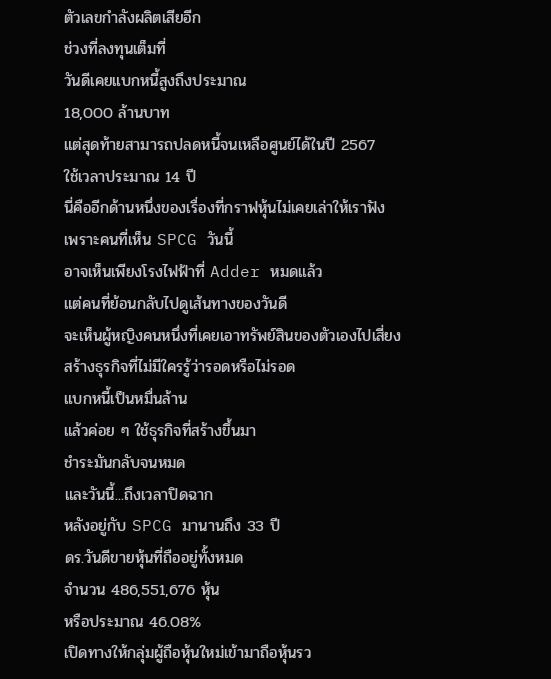ตัวเลขกำลังผลิตเสียอีก
ช่วงที่ลงทุนเต็มที่
วันดีเคยแบกหนี้สูงถึงประมาณ
18,000 ล้านบาท
แต่สุดท้ายสามารถปลดหนี้จนเหลือศูนย์ได้ในปี 2567
ใช้เวลาประมาณ 14 ปี
นี่คืออีกด้านหนึ่งของเรื่องที่กราฟหุ้นไม่เคยเล่าให้เราฟัง
เพราะคนที่เห็น SPCG วันนี้
อาจเห็นเพียงโรงไฟฟ้าที่ Adder หมดแล้ว
แต่คนที่ย้อนกลับไปดูเส้นทางของวันดี
จะเห็นผู้หญิงคนหนึ่งที่เคยเอาทรัพย์สินของตัวเองไปเสี่ยง
สร้างธุรกิจที่ไม่มีใครรู้ว่ารอดหรือไม่รอด
แบกหนี้เป็นหมื่นล้าน
แล้วค่อย ๆ ใช้ธุรกิจที่สร้างขึ้นมา
ชำระมันกลับจนหมด
และวันนี้...ถึงเวลาปิดฉาก
หลังอยู่กับ SPCG มานานถึง 33 ปี
ดร.วันดีขายหุ้นที่ถืออยู่ทั้งหมด
จำนวน 486,551,676 หุ้น
หรือประมาณ 46.08%
เปิดทางให้กลุ่มผู้ถือหุ้นใหม่เข้ามาถือหุ้นรว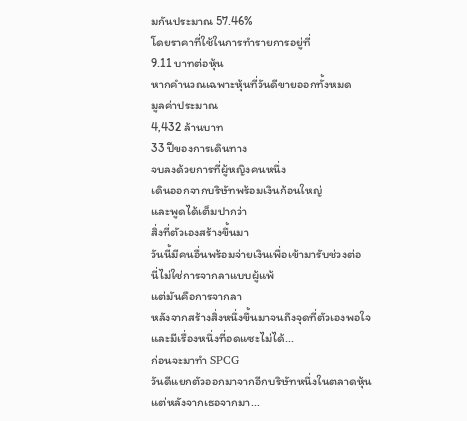มกันประมาณ 57.46%
โดยราคาที่ใช้ในการทำรายการอยู่ที่
9.11 บาทต่อหุ้น
หากคำนวณเฉพาะหุ้นที่วันดีขายออกทั้งหมด
มูลค่าประมาณ
4,432 ล้านบาท
33 ปีของการเดินทาง
จบลงด้วยการที่ผู้หญิงคนหนึ่ง
เดินออกจากบริษัทพร้อมเงินก้อนใหญ่
และพูดได้เต็มปากว่า
สิ่งที่ตัวเองสร้างขึ้นมา
วันนี้มีคนอื่นพร้อมจ่ายเงินเพื่อเข้ามารับช่วงต่อ
นี่ไม่ใช่การจากลาแบบผู้แพ้
แต่มันคือการจากลา
หลังจากสร้างสิ่งหนึ่งขึ้นมาจนถึงจุดที่ตัวเองพอใจ
และมีเรื่องหนึ่งที่อดแซะไม่ได้...
ก่อนจะมาทำ SPCG
วันดีแยกตัวออกมาจากอีกบริษัทหนึ่งในตลาดหุ้น
แต่หลังจากเธอจากมา...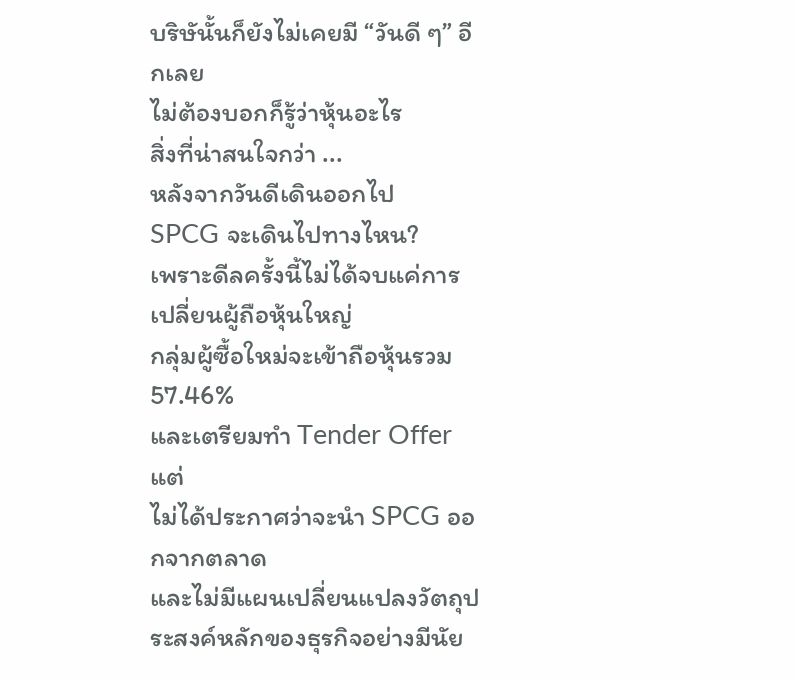บริษันั้นก็ยังไม่เคยมี “วันดี ๆ” อีกเลย
ไม่ต้องบอกก็รู้ว่าหุ้นอะไร
สิ่งที่น่าสนใจกว่า ...
หลังจากวันดีเดินออกไป
SPCG จะเดินไปทางไหน?
เพราะดีลครั้งนี้ไม่ได้จบแค่การเปลี่ยนผู้ถือหุ้นใหญ่
กลุ่มผู้ซื้อใหม่จะเข้าถือหุ้นรวม 57.46%
และเตรียมทำ Tender Offer
แต่
ไม่ได้ประกาศว่าจะนำ SPCG ออกจากตลาด
และไม่มีแผนเปลี่ยนแปลงวัตถุประสงค์หลักของธุรกิจอย่างมีนัย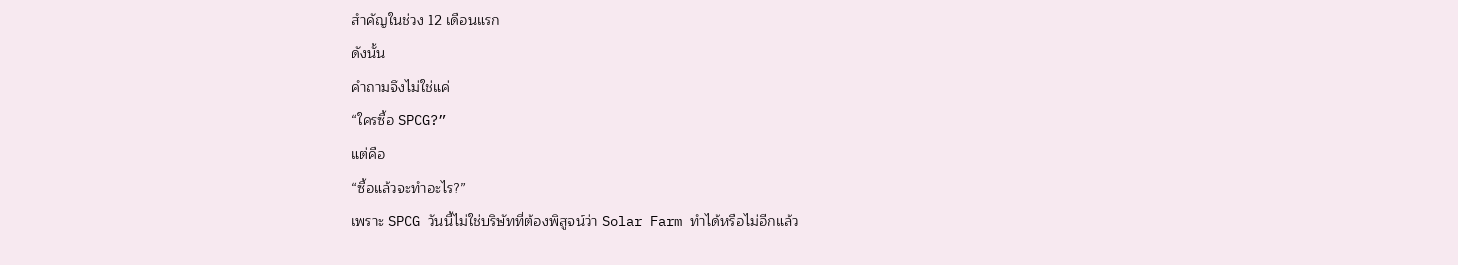สำคัญในช่วง 12 เดือนแรก
ดังนั้น
คำถามจึงไม่ใช่แค่
“ใครซื้อ SPCG?”
แต่คือ
“ซื้อแล้วจะทำอะไร?”
เพราะ SPCG วันนี้ไม่ใช่บริษัทที่ต้องพิสูจน์ว่า Solar Farm ทำได้หรือไม่อีกแล้ว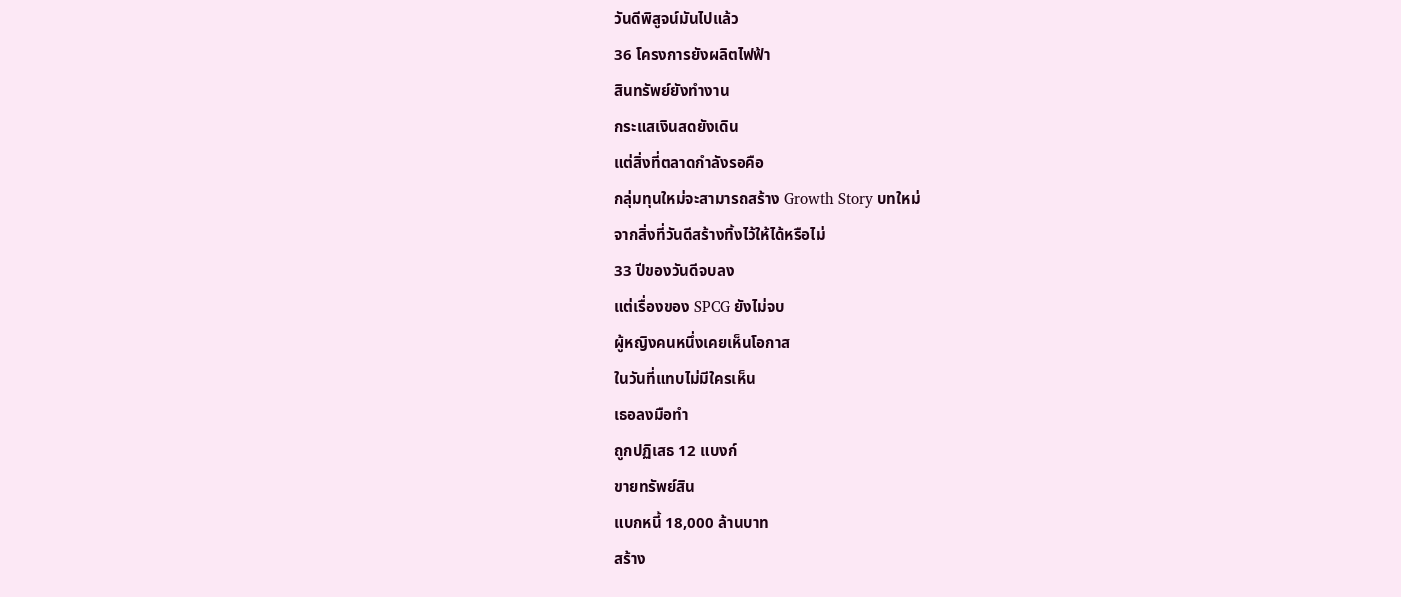วันดีพิสูจน์มันไปแล้ว
36 โครงการยังผลิตไฟฟ้า
สินทรัพย์ยังทำงาน
กระแสเงินสดยังเดิน
แต่สิ่งที่ตลาดกำลังรอคือ
กลุ่มทุนใหม่จะสามารถสร้าง Growth Story บทใหม่
จากสิ่งที่วันดีสร้างทิ้งไว้ให้ได้หรือไม่
33 ปีของวันดีจบลง
แต่เรื่องของ SPCG ยังไม่จบ
ผู้หญิงคนหนึ่งเคยเห็นโอกาส
ในวันที่แทบไม่มีใครเห็น
เธอลงมือทำ
ถูกปฏิเสธ 12 แบงก์
ขายทรัพย์สิน
แบกหนี้ 18,000 ล้านบาท
สร้าง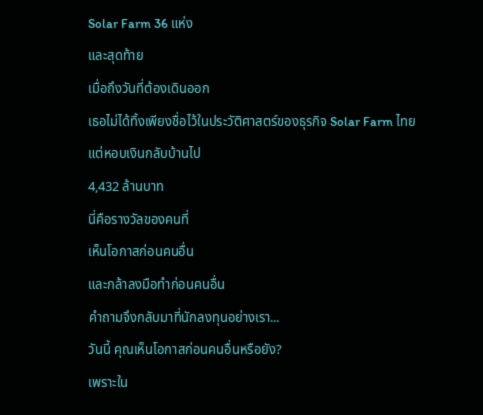Solar Farm 36 แห่ง
และสุดท้าย
เมื่อถึงวันที่ต้องเดินออก
เธอไม่ได้ทิ้งเพียงชื่อไว้ในประวัติศาสตร์ของธุรกิจ Solar Farm ไทย
แต่หอบเงินกลับบ้านไป
4,432 ล้านบาท
นี่คือรางวัลของคนที่
เห็นโอกาสก่อนคนอื่น
และกล้าลงมือทำก่อนคนอื่น
คำถามจึงกลับมาที่นักลงทุนอย่างเรา...
วันนี้ คุณเห็นโอกาสก่อนคนอื่นหรือยัง?
เพราะใน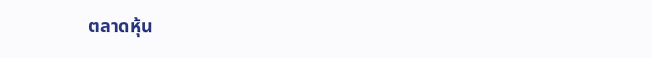ตลาดหุ้น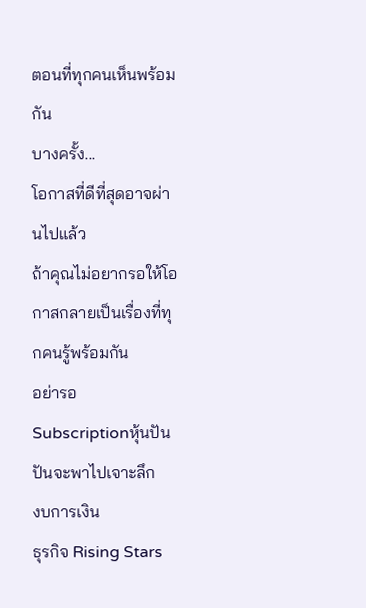ตอนที่ทุกคนเห็นพร้อมกัน
บางครั้ง...
โอกาสที่ดีที่สุดอาจผ่านไปแล้ว
ถ้าคุณไม่อยากรอให้โอกาสกลายเป็นเรื่องที่ทุกคนรู้พร้อมกัน
อย่ารอ
Subscriptionหุ้นปันปันจะพาไปเจาะลึก
งบการเงิน
ธุรกิจ Rising Stars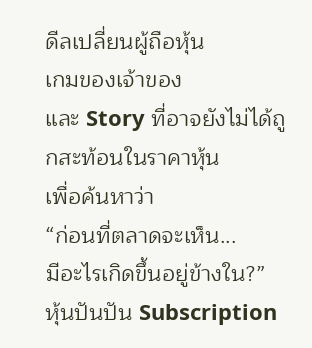ดีลเปลี่ยนผู้ถือหุ้น
เกมของเจ้าของ
และ Story ที่อาจยังไม่ได้ถูกสะท้อนในราคาหุ้น
เพื่อค้นหาว่า
“ก่อนที่ตลาดจะเห็น...
มีอะไรเกิดขึ้นอยู่ข้างใน?”
หุ้นปันปัน Subscription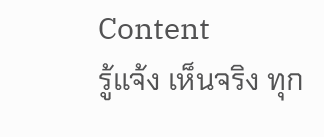Content
รู้แจ้ง เห็นจริง ทุก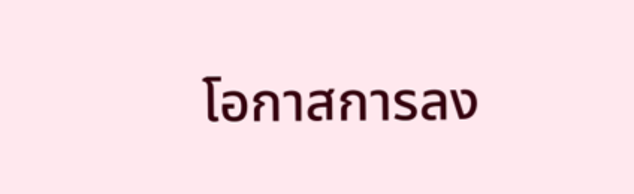โอกาสการลง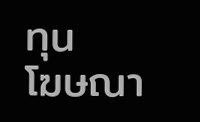ทุน
โฆษณา